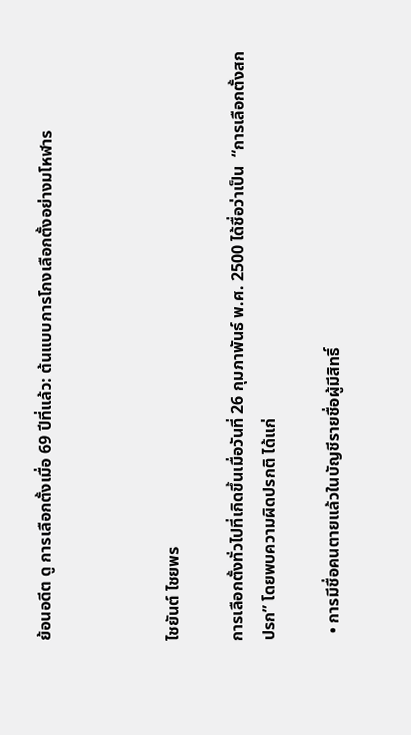ย้อนอดีต ดู การเลือกตั้งเมื่อ 69 ปีที่แล้ว: ต้นแบบการโกงเลือกตั้งอย่างมโหฬาร



ไชยันต์ ไชยพร

การเลือกตั้งทั่วไปที่เกิดขึ้นเมื่อวันที่ 26 กุมภาพันธ์ พ.ศ. 2500 ได้ชื่อว่าเป็น  “การเลือกตั้งสกปรก” โดยพบความผิดปรกติ ได้แก่

  • การมีชื่อคนตายแล้วในบัญชีรายชื่อผู้มีสิทธิ์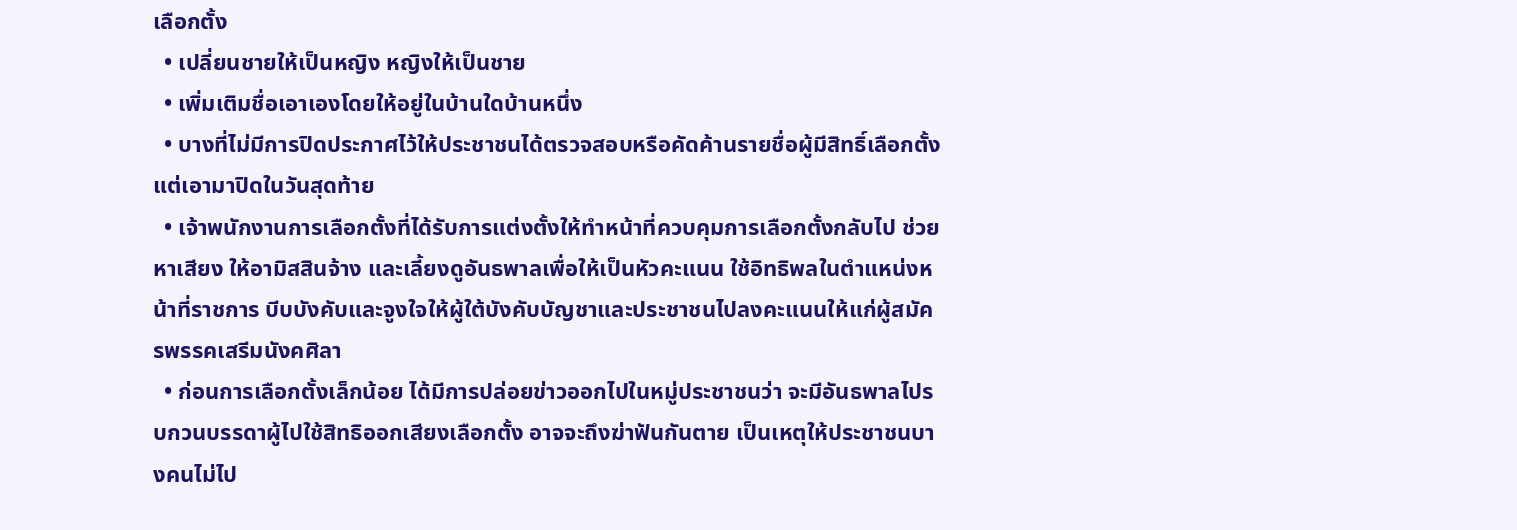เลือกตั้ง
  • เปลี่ยนชายให้เป็นหญิง หญิงให้เป็นชาย
  • เพิ่มเติมชื่อเอาเองโดยให้อยู่ในบ้านใดบ้านหนึ่ง
  • บางที่ไม่มีการปิดประกาศไว้ให้ประชาชนได้ตรวจสอบหรือคัดค้านรายชื่อผู้มีสิทธิ์เลือกตั้ง แต่เอามาปิดในวันสุดท้าย
  • เจ้าพนักงานการเลือกตั้งที่ได้รับการแต่งตั้งให้ทำหน้าที่ควบคุมการเลือกตั้งกลับไป ช่วยหาเสียง ให้อามิสสินจ้าง และเลี้ยงดูอันธพาลเพื่อให้เป็นหัวคะแนน ใช้อิทธิพลในตำแหน่งหน้าที่ราชการ บีบบังคับและจูงใจให้ผู้ใต้บังคับบัญชาและประชาชนไปลงคะแนนให้แก่ผู้สมัครพรรคเสรีมนังคศิลา
  • ก่อนการเลือกตั้งเล็กน้อย ได้มีการปล่อยข่าวออกไปในหมู่ประชาชนว่า จะมีอันธพาลไปรบกวนบรรดาผู้ไปใช้สิทธิออกเสียงเลือกตั้ง อาจจะถึงฆ่าฟันกันตาย เป็นเหตุให้ประชาชนบางคนไม่ไป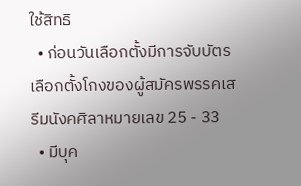ใช้สิทธิ
  • ก่อนวันเลือกตั้งมีการจับบัตรเลือกตั้งโกงของผู้สมัครพรรคเสรีมนังคศิลาหมายเลข 25 - 33
  • มีบุค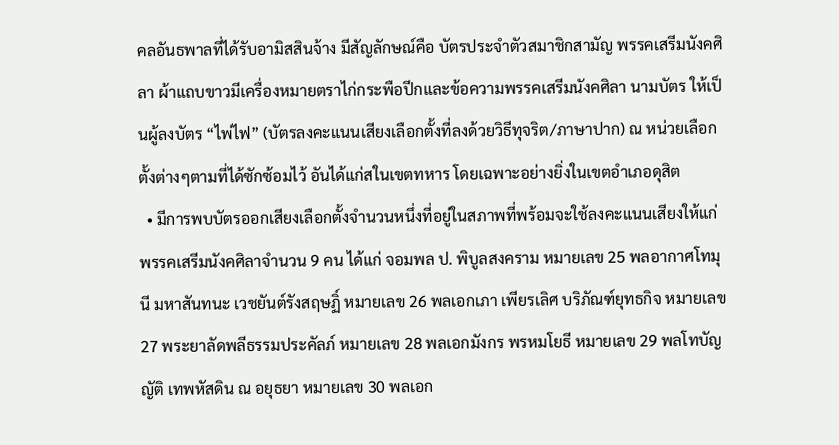คลอันธพาลที่ได้รับอามิสสินจ้าง มีสัญลักษณ์คือ บัตรประจำตัวสมาชิกสามัญ พรรคเสรีมนังคศิลา ผ้าแถบขาวมีเครื่องหมายตราไก่กระพือปีกและข้อความพรรคเสรีมนังคศิลา นามบัตร ให้เป็นผู้ลงบัตร “ไพ่ไฟ” (บัตรลงคะแนนเสียงเลือกตั้งที่ลงด้วยวิธีทุจริต/ภาษาปาก) ณ หน่วยเลือกตั้งต่างๆตามที่ได้ซักซ้อมไว้ อันได้แก่สในเขตทหาร โดยเฉพาะอย่างยิ่งในเขตอำเภอดุสิต
  • มีการพบบัตรออกเสียงเลือกตั้งจำนวนหนึ่งที่อยู่ในสภาพที่พร้อมจะใช้ลงคะแนนเสียงให้แก่พรรคเสรีมนังคศิลาจำนวน 9 คน ได้แก่ จอมพล ป. พิบูลสงคราม หมายเลข 25 พลอากาศโทมุนี มหาสันทนะ เวชยันต์รังสฤษฏิ์ หมายเลข 26 พลเอกเภา เพียรเลิศ บริภัณฑ์ยุทธกิจ หมายเลข 27 พระยาลัดพลีธรรมประคัลภ์ หมายเลข 28 พลเอกมังกร พรหมโยธี หมายเลข 29 พลโทบัญญัติ เทพหัสดิน ณ อยุธยา หมายเลข 30 พลเอก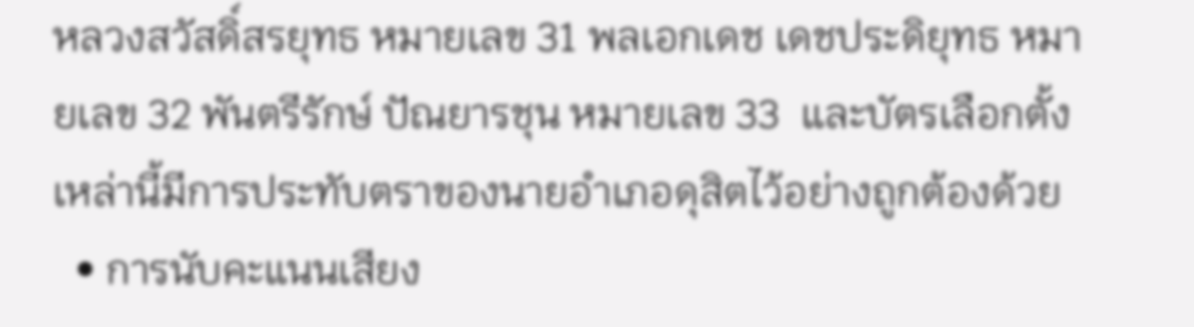หลวงสวัสดิ์สรยุทธ หมายเลข 31 พลเอกเดช เดชประดิยุทธ หมายเลข 32 พันตรีรักษ์ ปัณยารชุน หมายเลข 33  และบัตรเลือกตั้งเหล่านี้มีการประทับตราของนายอำเภอดุสิตไว้อย่างถูกต้องด้วย
  • การนับคะแนนเสียง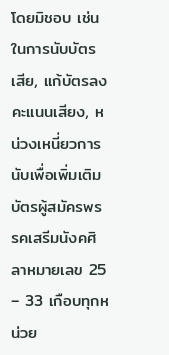โดยมิชอบ เช่น ในการนับบัตรเสีย, แก้บัตรลงคะแนนเสียง, หน่วงเหนี่ยวการนับเพื่อเพิ่มเติมบัตรผู้สมัครพรรคเสรีมนังคศิลาหมายเลข 25 – 33 เกือบทุกหน่วย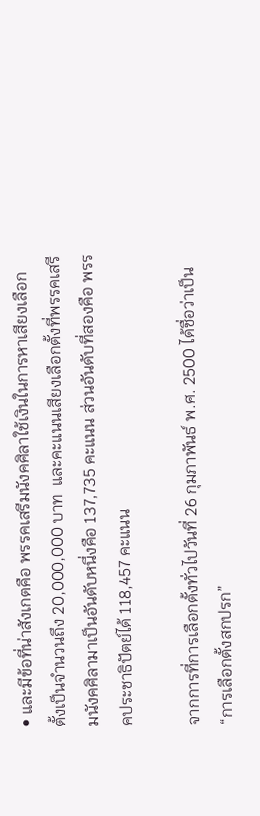• และมีข้อที่น่าสังเกตคือ พรรคเสรีมนังคศิลาใช้เงินในการหาเสียงเลือกตั้งเป็นจำนวนถึง 20,000,000 บาท  และคะแนนเสียงเลือกตั้งที่พรรคเสรีมนังคศิลามาเป็นอันดับหนึ่งคือ 137,735 คะแนน ส่วนอันดับที่สองคือ พรรคประชาธิปัตย์ได้ 118,457 คะแนน

จากการที่การเลือกตั้งทั่วไปวันที่ 26 กุมภาพันธ์ พ.ศ. 2500 ได้ชื่อว่าเป็น “การเลือกตั้งสกปรก”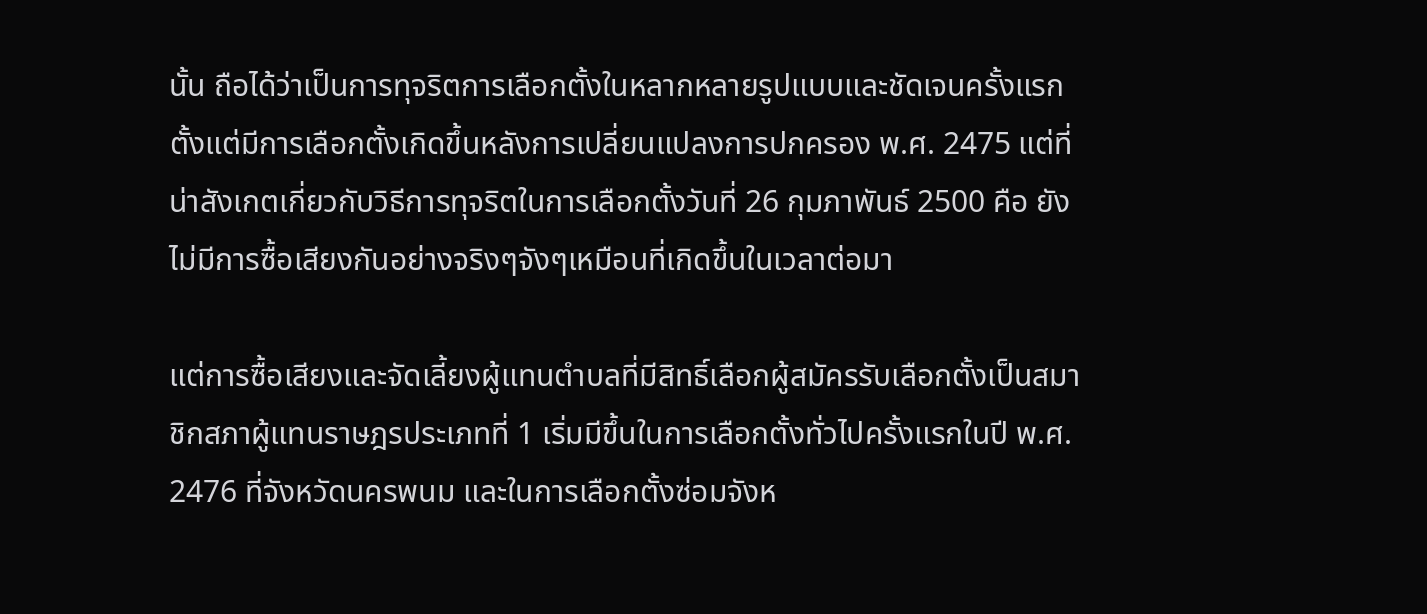นั้น ถือได้ว่าเป็นการทุจริตการเลือกตั้งในหลากหลายรูปแบบและชัดเจนครั้งแรกตั้งแต่มีการเลือกตั้งเกิดขึ้นหลังการเปลี่ยนแปลงการปกครอง พ.ศ. 2475 แต่ที่น่าสังเกตเกี่ยวกับวิธีการทุจริตในการเลือกตั้งวันที่ 26 กุมภาพันธ์ 2500 คือ ยังไม่มีการซื้อเสียงกันอย่างจริงๆจังๆเหมือนที่เกิดขึ้นในเวลาต่อมา

แต่การซื้อเสียงและจัดเลี้ยงผู้แทนตำบลที่มีสิทธิ์เลือกผู้สมัครรับเลือกตั้งเป็นสมาชิกสภาผู้แทนราษฎรประเภทที่ 1 เริ่มมีขึ้นในการเลือกตั้งทั่วไปครั้งแรกในปี พ.ศ. 2476 ที่จังหวัดนครพนม และในการเลือกตั้งซ่อมจังห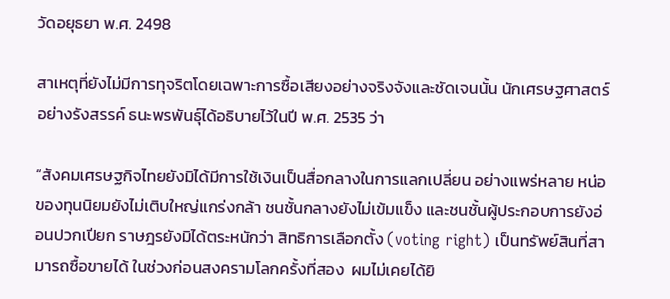วัดอยุธยา พ.ศ. 2498

สาเหตุที่ยังไม่มีการทุจริตโดยเฉพาะการซื้อเสียงอย่างจริงจังและชัดเจนนั้น นักเศรษฐศาสตร์อย่างรังสรรค์ ธนะพรพันธุ์ได้อธิบายไว้ในปี พ.ศ. 2535 ว่า

“สังคมเศรษฐกิจไทยยังมิได้มีการใช้เงินเป็นสื่อกลางในการแลกเปลี่ยน อย่างแพร่หลาย หน่อของทุนนิยมยังไม่เติบใหญ่แกร่งกล้า ชนชั้นกลางยังไม่เข้มแข็ง และชนชั้นผู้ประกอบการยังอ่อนปวกเปียก ราษฎรยังมิได้ตระหนักว่า สิทธิการเลือกตั้ง (voting right) เป็นทรัพย์สินที่สามารถซื้อขายได้ ในช่วงก่อนสงครามโลกครั้งที่สอง  ผมไม่เคยได้ยิ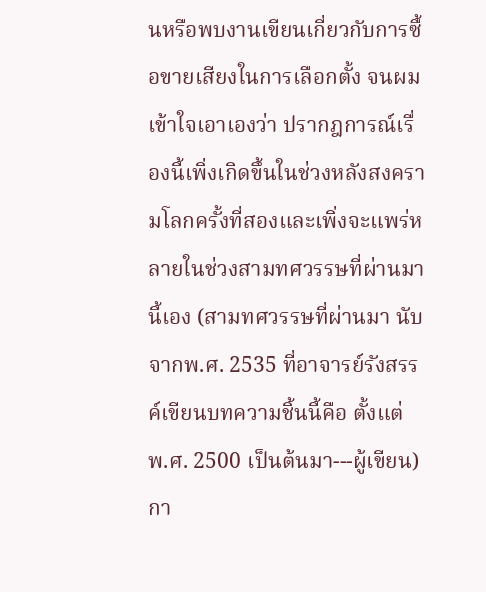นหรือพบงานเขียนเกี่ยวกับการซื้อขายเสียงในการเลือกตั้ง จนผมเข้าใจเอาเองว่า ปรากฎการณ์เรื่องนี้เพิ่งเกิดขึ้นในช่วงหลังสงครามโลกครั้งที่สองและเพิ่งจะแพร่หลายในช่วงสามทศวรรษที่ผ่านมานี้เอง (สามทศวรรษที่ผ่านมา นับจากพ.ศ. 2535 ที่อาจารย์รังสรรค์เขียนบทความชิ้นนี้คือ ตั้งแต่ พ.ศ. 2500 เป็นต้นมา---ผู้เขียน)  กา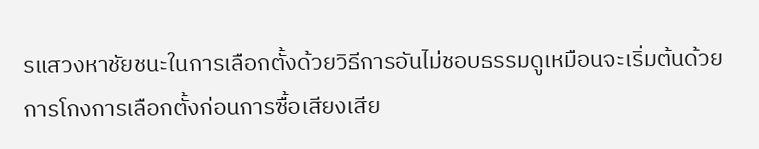รแสวงหาชัยชนะในการเลือกตั้งด้วยวิธีการอันไม่ชอบธรรมดูเหมือนจะเริ่มต้นด้วยการโกงการเลือกตั้งก่อนการซื้อเสียงเสีย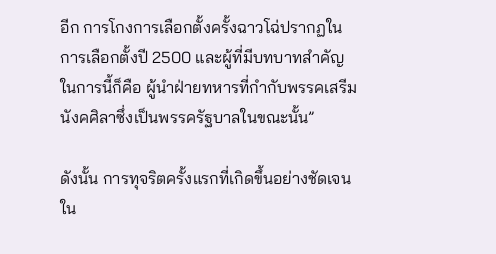อีก การโกงการเลือกตั้งครั้งฉาวโฉ่ปรากฏในการเลือกตั้งปี 2500 และผู้ที่มีบทบาทสำคัญในการนี้ก็คือ ผู้นำฝ่ายทหารที่กำกับพรรคเสรีมนังคศิลาซึ่งเป็นพรรครัฐบาลในขณะนั้น”

ดังนั้น การทุจริตครั้งแรกที่เกิดขึ้นอย่างชัดเจนใน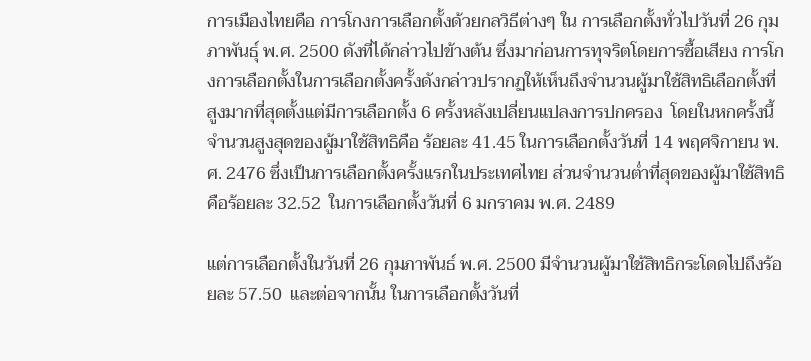การเมืองไทยคือ การโกงการเลือกตั้งด้วยกลวิธีต่างๆ ใน การเลือกตั้งทั่วไปวันที่ 26 กุมภาพันธุ์ พ.ศ. 2500 ดังที่ได้กล่าวไปข้างต้น ซึ่งมาก่อนการทุจริตโดยการซื้อเสียง การโกงการเลือกตั้งในการเลือกตั้งครั้งดังกล่าวปรากฏให้เห็นถึงจำนวนผู้มาใช้สิทธิเลือกตั้งที่สูงมากที่สุดตั้งแต่มีการเลือกตั้ง 6 ครั้งหลังเปลี่ยนแปลงการปกครอง  โดยในหกครั้งนี้  จำนวนสูงสุดของผู้มาใช้สิทธิคือ ร้อยละ 41.45 ในการเลือกตั้งวันที่ 14 พฤศจิกายน พ.ศ. 2476 ซึ่งเป็นการเลือกตั้งครั้งแรกในประเทศไทย ส่วนจำนวนต่ำที่สุดของผู้มาใช้สิทธิคือร้อยละ 32.52  ในการเลือกตั้งวันที่ 6 มกราคม พ.ศ. 2489

แต่การเลือกตั้งในวันที่ 26 กุมภาพันธ์ พ.ศ. 2500 มีจำนวนผู้มาใช้สิทธิกระโดดไปถึงร้อยละ 57.50  และต่อจากนั้น ในการเลือกตั้งวันที่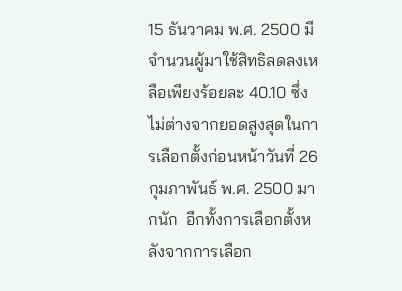15 ธันวาคม พ.ศ. 2500 มีจำนวนผู้มาใช้สิทธิลดลงเหลือเพียงร้อยละ 40.10 ซึ่งไม่ต่างจากยอดสูงสุดในการเลือกตั้งก่อนหน้าวันที่ 26 กุมภาพันธ์ พ.ศ. 2500 มากนัก  อีกทั้งการเลือกตั้งหลังจากการเลือก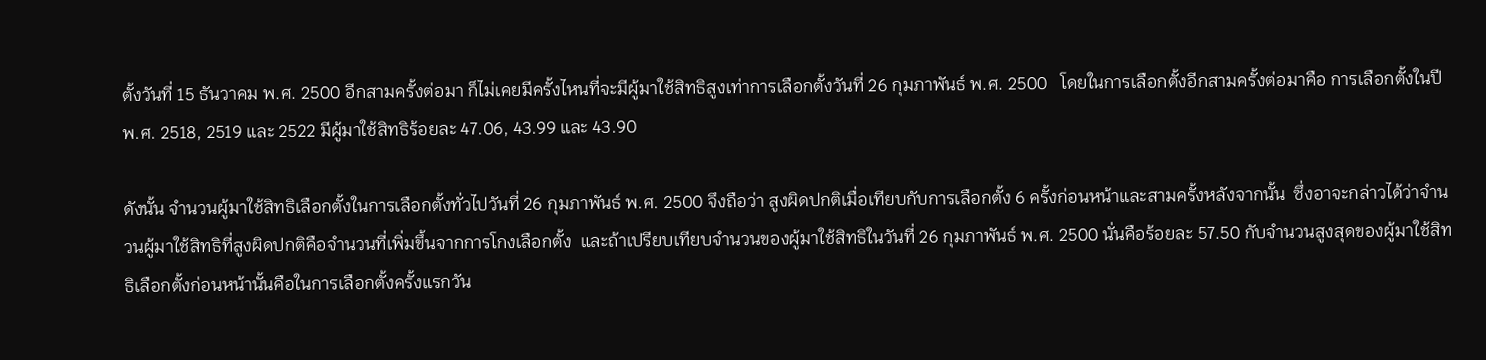ตั้งวันที่ 15 ธันวาคม พ.ศ. 2500 อีกสามครั้งต่อมา ก็ไม่เคยมีครั้งไหนที่จะมีผู้มาใช้สิทธิสูงเท่าการเลือกตั้งวันที่ 26 กุมภาพันธ์ พ.ศ. 2500   โดยในการเลือกตั้งอีกสามครั้งต่อมาคือ การเลือกตั้งในปี พ.ศ. 2518, 2519 และ 2522 มีผู้มาใช้สิทธิร้อยละ 47.06, 43.99 และ 43.90

ดังนั้น จำนวนผู้มาใช้สิทธิเลือกตั้งในการเลือกตั้งทั่วไปวันที่ 26 กุมภาพันธ์ พ.ศ. 2500 จึงถือว่า สูงผิดปกติเมื่อเทียบกับการเลือกตั้ง 6 ครั้งก่อนหน้าและสามครั้งหลังจากนั้น  ซึ่งอาจะกล่าวได้ว่าจำนวนผู้มาใช้สิทธิที่สูงผิดปกติคือจำนวนที่เพิ่มขึ้นจากการโกงเลือกตั้ง  และถ้าเปรียบเทียบจำนวนของผู้มาใช้สิทธิในวันที่ 26 กุมภาพันธ์ พ.ศ. 2500 นั่นคือร้อยละ 57.50 กับจำนวนสูงสุดของผู้มาใช้สิทธิเลือกตั้งก่อนหน้านั้นคือในการเลือกตั้งครั้งแรกวัน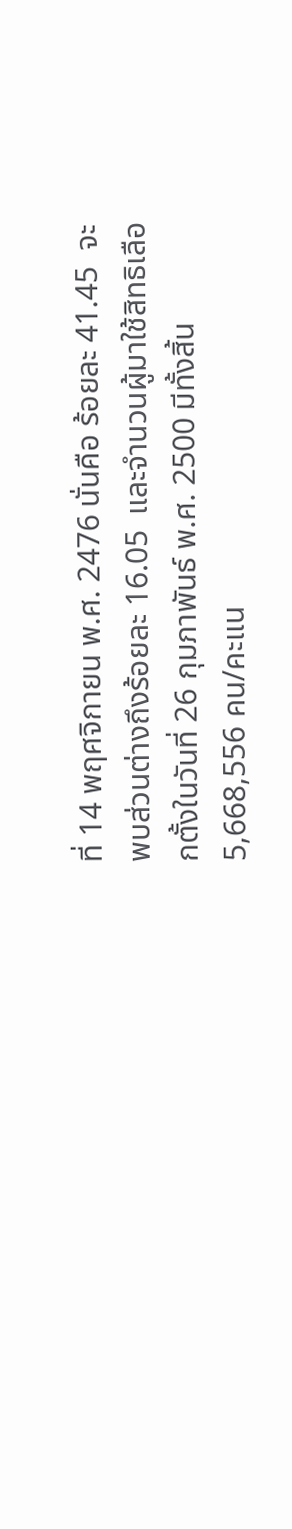ที่ 14 พฤศจิกายน พ.ศ. 2476 นั่นคือ ร้อยละ 41.45  จะพบส่วนต่างถึงร้อยละ 16.05  และจำนวนผู้มาใช้สิทธิเลือกตั้งในวันที่ 26 กุมภาพันธ์ พ.ศ. 2500 มีทั้งสิ้น 5,668,556 คน/คะแน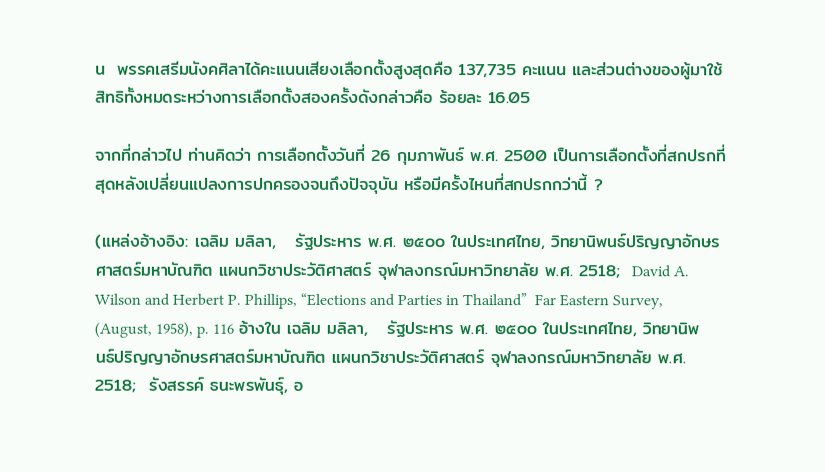น  พรรคเสรีมนังคศิลาได้คะแนนเสียงเลือกตั้งสูงสุดคือ 137,735 คะแนน และส่วนต่างของผู้มาใช้สิทธิทั้งหมดระหว่างการเลือกตั้งสองครั้งดังกล่าวคือ ร้อยละ 16.05

จากที่กล่าวไป ท่านคิดว่า การเลือกตั้งวันที่ 26 กุมภาพันธ์ พ.ศ. 2500 เป็นการเลือกตั้งที่สกปรกที่สุดหลังเปลี่ยนแปลงการปกครองจนถึงปัจจุบัน หรือมีครั้งไหนที่สกปรกกว่านี้ ?

(แหล่งอ้างอิง: เฉลิม มลิลา,   รัฐประหาร พ.ศ. ๒๕๐๐ ในประเทศไทย, วิทยานิพนธ์ปริญญาอักษรศาสตร์มหาบัณฑิต แผนกวิชาประวัติศาสตร์ จุฬาลงกรณ์มหาวิทยาลัย พ.ศ. 2518;  David A. Wilson and Herbert P. Phillips, “Elections and Parties in Thailand”  Far Eastern Survey, (August, 1958), p. 116 อ้างใน เฉลิม มลิลา,   รัฐประหาร พ.ศ. ๒๕๐๐ ในประเทศไทย, วิทยานิพนธ์ปริญญาอักษรศาสตร์มหาบัณฑิต แผนกวิชาประวัติศาสตร์ จุฬาลงกรณ์มหาวิทยาลัย พ.ศ. 2518;  รังสรรค์ ธนะพรพันธุ์, อ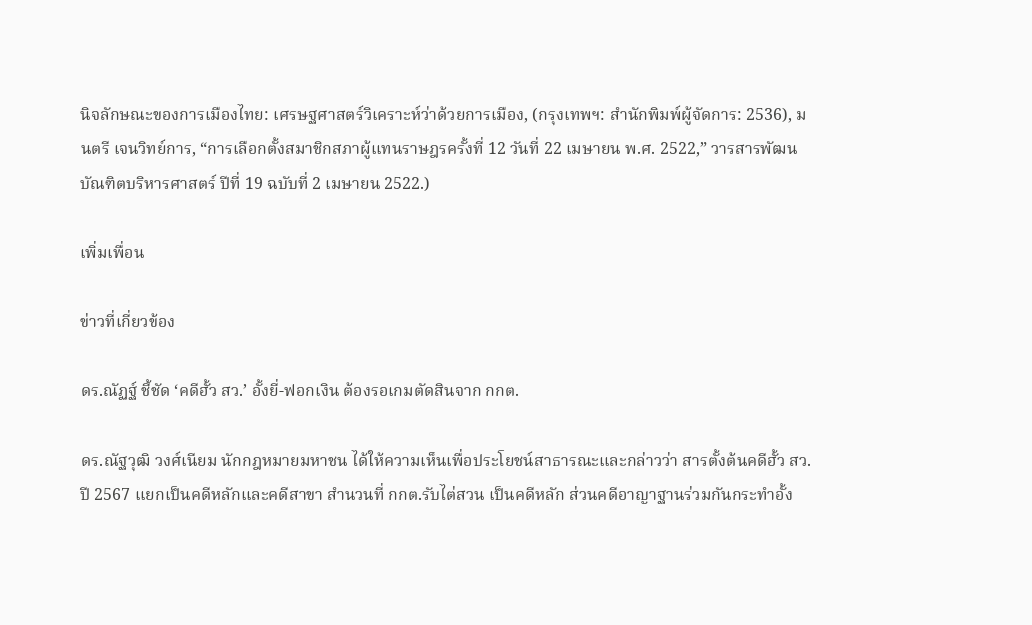นิจลักษณะของการเมืองไทย: เศรษฐศาสตร์วิเคราะห์ว่าด้วยการเมือง, (กรุงเทพฯ: สำนักพิมพ์ผู้จัดการ: 2536), มนตรี เจนวิทย์การ, “การเลือกตั้งสมาชิกสภาผู้แทนราษฎรครั้งที่ 12 วันที่ 22 เมษายน พ.ศ. 2522,” วารสารพัฒนบัณฑิตบริหารศาสตร์ ปีที่ 19 ฉบับที่ 2 เมษายน 2522.)

เพิ่มเพื่อน

ข่าวที่เกี่ยวข้อง

ดร.ณัฏฐ์ ชี้ชัด ‘คดีฮั้ว สว.’ อั้งยี่-ฟอกเงิน ต้องรอเกมตัดสินจาก กกต.

ดร.ณัฐวุฒิ วงศ์เนียม นักกฎหมายมหาชน ได้ให้ความเห็นเพื่อประโยชน์สาธารณะและกล่าวว่า สารตั้งต้นคดีฮั้ว สว.ปี 2567 แยกเป็นคดีหลักและคดีสาขา สำนวนที่ กกต.รับไต่สวน เป็นคดีหลัก ส่วนคดีอาญาฐานร่วมกันกระทำอั้ง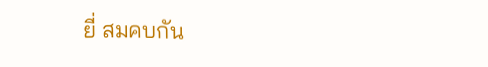ยี่ สมคบกัน